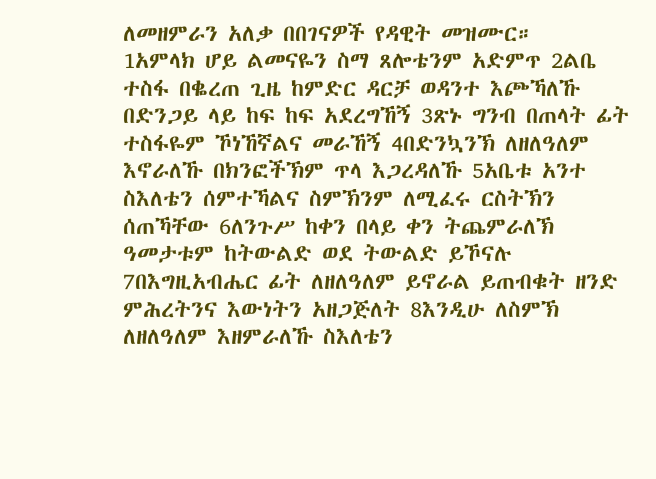ለመዘምራን አለቃ በበገናዎች የዳዊት መዝሙር።
1አምላክ ሆይ ልመናዬን ስማ ጸሎቴንም አድምጥ 2ልቤ ተስፋ በቈረጠ ጊዜ ከምድር ዳርቻ ወዳንተ እጮኻለኹ በድንጋይ ላይ ከፍ ከፍ አደረግኸኝ 3ጽኑ ግንብ በጠላት ፊት ተስፋዬም ኾነኸኛልና መራኸኝ 4በድንኳንኽ ለዘለዓለም እኖራለኹ በክንፎችኽም ጥላ እጋረዳለኹ 5አቤቱ አንተ ስእለቴን ሰምተኻልና ስምኽንም ለሚፈሩ ርስትኽን ሰጠኻቸው 6ለንጉሥ ከቀን በላይ ቀን ትጨምራለኽ ዓመታቱም ከትውልድ ወደ ትውልድ ይኾናሉ 7በእግዚአብሔር ፊት ለዘለዓለም ይኖራል ይጠብቁት ዘንድ ምሕረትንና እውነትን አዘጋጅለት 8እንዲሁ ለስምኽ ለዘለዓለም እዘምራለኹ ስእለቴን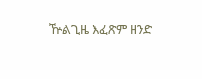ዅልጊዜ እፈጽም ዘንድ